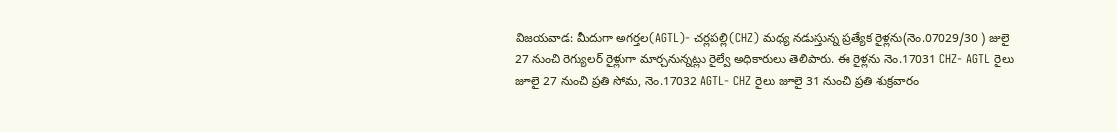విజయవాడ: మీదుగా అగర్తల(AGTL)- చర్లపల్లి(CHZ) మధ్య నడుస్తున్న ప్రత్యేక రైళ్లను(నెం.07029/30 ) జులై 27 నుంచి రెగ్యులర్ రైళ్లుగా మార్చనున్నట్లు రైల్వే అధికారులు తెలిపారు. ఈ రైళ్లను నెం.17031 CHZ- AGTL రైలు జూలై 27 నుంచి ప్రతి సోమ, నెం.17032 AGTL- CHZ రైలు జూలై 31 నుంచి ప్రతి శుక్రవారం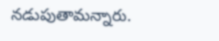నడుపుతామన్నారు.